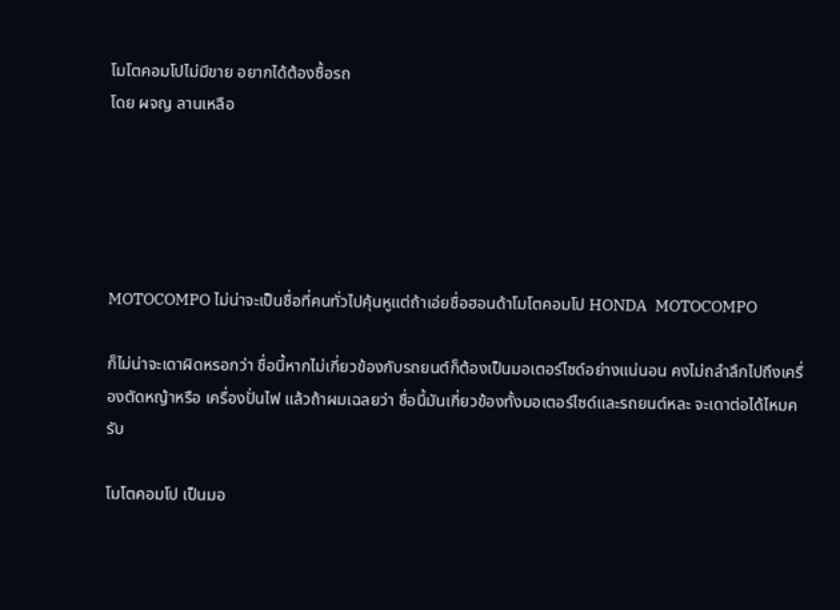โมโตคอมโปไม่มีขาย อยากได้ต้องซื้อรถ
โดย ผจญ ลานเหลือ





MOTOCOMPO ไม่น่าจะเป็นชื่อที่คนทั่วไปคุ้นหูแต่ถ้าเอ่ยชื่อฮอนด้าโมโตคอมโป HONDA  MOTOCOMPO

ก็ไม่น่าจะเดาผิดหรอกว่า ชื่อนี้หากไม่เกี่ยวข้องกับรถยนต์ก็ต้องเป็นมอเตอร์ไซด์อย่างแน่นอน คงไม่ถลำลึกไปถึงเครื่องตัดหญ้าหรือ เครื่องปั่นไฟ แล้วถ้าผมเฉลยว่า ชื่อนี้มันเกี่ยวข้องทั้งมอเตอร์ไซด์และรถยนต์หละ จะเดาต่อได้ไหมครับ

โมโตคอมโป เป็นมอ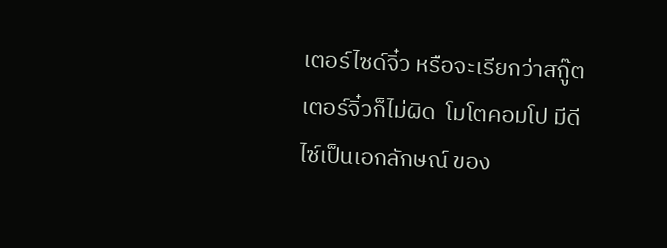เตอร์ไซด์จิ๋ว หรือจะเรียกว่าสกู๊ตเตอร์จิ๋วก็ไม่ผิด  โมโตคอมโป มีดีไซ์เป็นเอกลักษณ์ ของ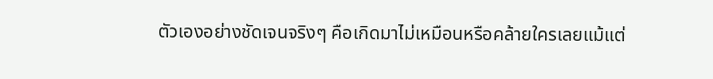ตัวเองอย่างชัดเจนจริงๆ คือเกิดมาไม่เหมือนหรือคล้ายใครเลยแม้แต่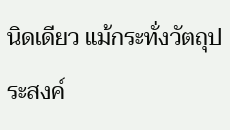นิดเดียว แม้กระทั่งวัตถุประสงค์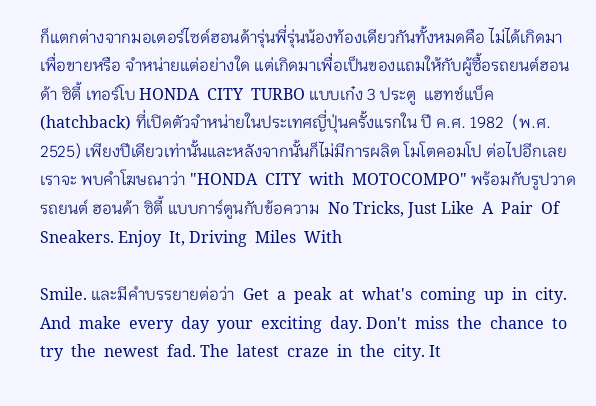ก็แตกต่างจากมอเตอร์ไซด์ฮอนด้ารุ่นพี่รุ่นน้องท้องเดียวกันทั้งหมดคือ ไม่ได้เกิดมาเพื่อขายหรือ จำหน่ายแต่อย่างใด แต่เกิดมาเพื่อเป็นของแถมให้กับผู้ซื้อรถยนต์ฮอนด้า ซิตี้ เทอร์โบ HONDA  CITY  TURBO แบบเก๋ง 3 ประตู  แฮทช์แบ็ค (hatchback) ที่เปิดตัวจำหน่ายในประเทศญี่ปุ่นครั้งแรกใน ปี ค.ศ. 1982  (พ.ศ. 2525) เพียงปีเดียวเท่านั้นและหลังจากนั้นก็ไม่มีการผลิต โมโตคอมโป ต่อไปอีกเลย เราจะ พบคำโฆษณาว่า "HONDA  CITY  with  MOTOCOMPO" พร้อมกับรูปวาดรถยนต์ ฮอนด้า ซิตี้ แบบการ์ตูนกับข้อความ  No Tricks, Just Like  A  Pair  Of  Sneakers. Enjoy  It, Driving  Miles  With

Smile. และมีคำบรรยายต่อว่า  Get  a  peak  at  what's  coming  up  in  city. And  make  every  day  your  exciting  day. Don't  miss  the  chance  to  try  the  newest  fad. The  latest  craze  in  the  city. It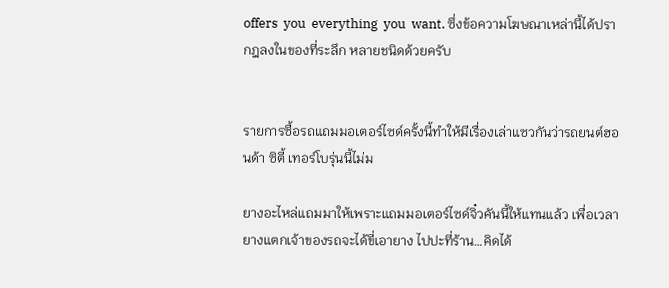offers  you  everything  you  want. ซึ่งข้อความโฆษณาเหล่านี้ได้ปรากฎลงในของที่ระลึก หลายชนิดด้วยครับ


รายการซื้อรถแถมมอเตอร์ไซด์ครั้งนี้ทำให้มีเรื่องเล่าแซวกันว่ารถยนต์ฮอนด้า ซิตี้ เทอร์โบรุ่นนี้ไม่ม

ยางอะไหล่แถมมาให้เพราะแถมมอเตอร์ไซด์จิ๋วคันนี้ให้แทนแล้ว เพื่อเวลายางแตกเจ้าของรถจะได้ขี่เอายาง ไปปะที่ร้าน…คิดได้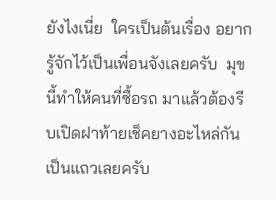ยังไงเนี่ย  ใครเป็นต้นเรื่อง อยากรู้จักไว้เป็นเพื่อนจังเลยครับ  มุขนี้ทำให้คนที่ซื้อรถ มาแล้วต้องรีบเปิดฝาท้ายเช็คยางอะไหล่กันเป็นแถวเลยครับ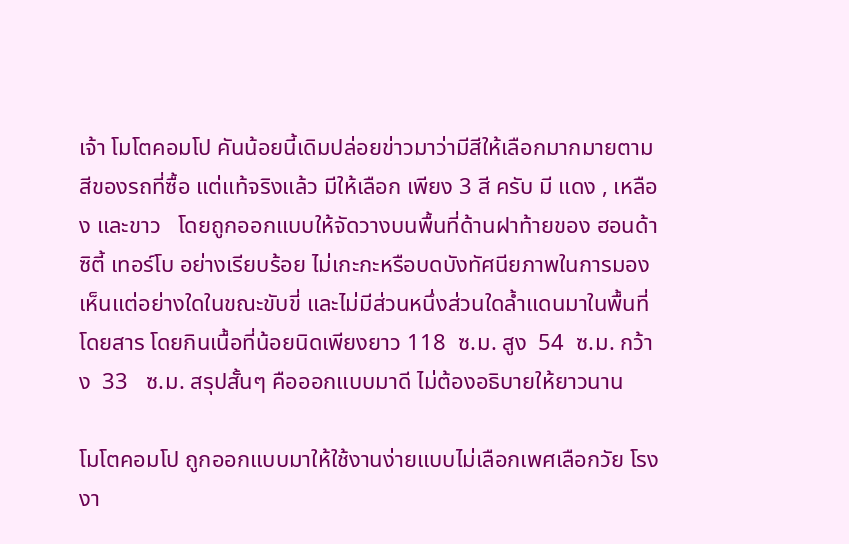เจ้า โมโตคอมโป คันน้อยนี้เดิมปล่อยข่าวมาว่ามีสีให้เลือกมากมายตามสีของรถที่ซื้อ แต่แท้จริงแล้ว มีให้เลือก เพียง 3 สี ครับ มี แดง , เหลือง และขาว   โดยถูกออกแบบให้จัดวางบนพื้นที่ด้านฝาท้ายของ ฮอนด้า ซิตี้ เทอร์โบ อย่างเรียบร้อย ไม่เกะกะหรือบดบังทัศนียภาพในการมองเห็นแต่อย่างใดในขณะขับขี่ และไม่มีส่วนหนึ่งส่วนใดล้ำแดนมาในพื้นที่โดยสาร โดยกินเนื้อที่น้อยนิดเพียงยาว 118  ซ.ม. สูง  54  ซ.ม. กว้าง  33   ซ.ม. สรุปสั้นๆ คือออกแบบมาดี ไม่ต้องอธิบายให้ยาวนาน

โมโตคอมโป ถูกออกแบบมาให้ใช้งานง่ายแบบไม่เลือกเพศเลือกวัย โรงงา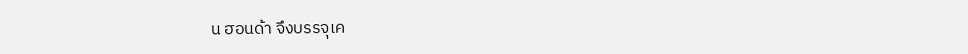น ฮอนด้า จึงบรรจุเค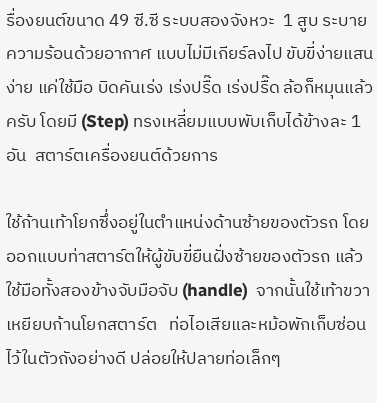รื่องยนต์ขนาด 49 ซี.ซี ระบบสองจังหวะ  1 สูบ ระบายความร้อนด้วยอากาศ แบบไม่มีเกียร์ลงไป ขับขี่ง่ายแสนง่าย แค่ใช้มือ บิดคันเร่ง เร่งปรื๊ด เร่งปรื๊ด ล้อก็หมุนแล้วครับ โดยมี (Step) ทรงเหลี่ยมแบบพับเก็บได้ข้างละ 1อัน  สตาร์ตเครื่องยนต์ด้วยการ

ใช้ก้านเท้าโยกซึ่งอยู่ในตำแหน่งด้านซ้ายของตัวรถ โดยออกแบบท่าสตาร์ตให้ผู้ขับขี่ยืนฝั่งซ้ายของตัวรถ แล้วใช้มือทั้งสองข้างจับมือจับ (handle)  จากนั้นใช้เท้าขวาเหยียบก้านโยกสตาร์ต   ท่อไอเสียและหม้อพักเก็บซ่อนไว้ในตัวถังอย่างดี ปล่อยให้ปลายท่อเล็กๆ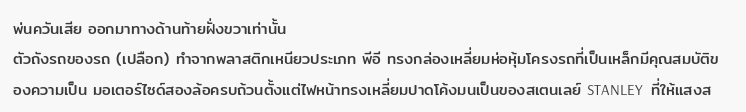พ่นควันเสีย ออกมาทางด้านท้ายฝั่งขวาเท่านั้น
ตัวถังรถของรถ (เปลือก) ทำจากพลาสติกเหนียวประเภท พีอี ทรงกล่องเหลี่ยมห่อหุ้มโครงรถที่เป็นเหล็กมีคุณสมบัติของความเป็น มอเตอร์ไซด์สองล้อครบถ้วนตั้งแต่ไฟหน้าทรงเหลี่ยมปาดโค้งมนเป็นของสเตนเลย์ STANLEY  ที่ให้แสงส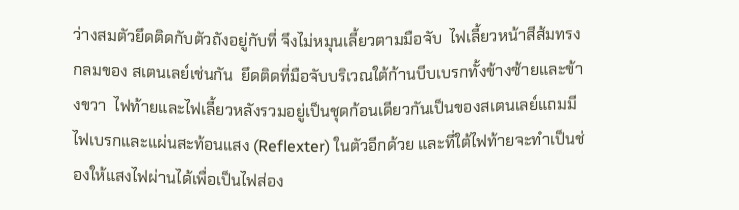ว่างสมตัวยึดติดกับตัวถังอยู่กับที่ จึงไม่หมุนเลี้ยวตามมือจับ  ไฟเลี้ยวหน้าสีส้มทรงกลมของ สเตนเลย์เช่นกัน  ยึดติดที่มือจับบริเวณใต้ก้านบีบเบรกทั้งข้างซ้ายและข้างขวา  ไฟท้ายและไฟเลี้ยวหลังรวมอยู่เป็นชุดก้อนเดียวกันเป็นของสเตนเลย์แถมมีไฟเบรกและแผ่นสะท้อนแสง (Reflexter) ในตัวอีกด้วย และที่ใต้ไฟท้ายจะทำเป็นช่องให้แสงไฟผ่านได้เพื่อเป็นไฟส่อง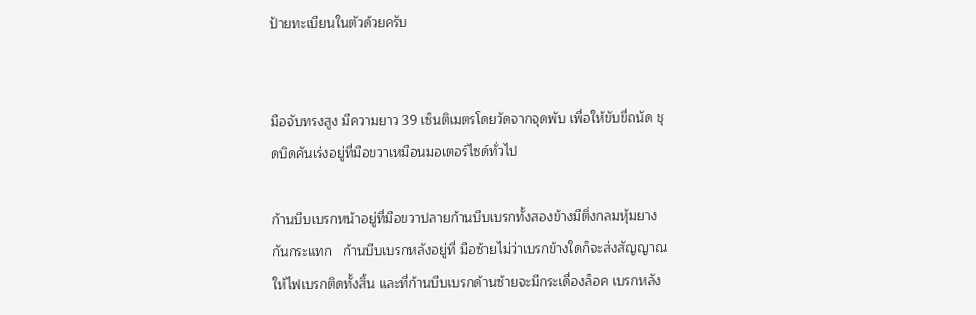ป้ายทะเบียนในตัวด้วยครับ


มือจับทรงสูง มีความยาว 39 เซ็นติเมตรโดยวัดจากจุดพับ เพื่อให้ขับขี่ถนัด ชุดบิดคันเร่งอยู่ที่มือขวาเหมือนมอเตอร์ไซด์ทั่วไป

ก้านบีบเบรกหน้าอยู่ที่มือขวาปลายก้านบีบเบรกทั้งสองข้างมีติ่งกลมหุ้มยางกันกระแทก   ก้านบีบเบรกหลังอยู่ที่ มือซ้ายไม่ว่าเบรกข้างใดก็จะส่งสัญญาณให้ไฟเบรกติดทั้งสิ้น และที่ก้านบีบเบรกด้านซ้ายจะมีกระเดื่องล็อค เบรกหลัง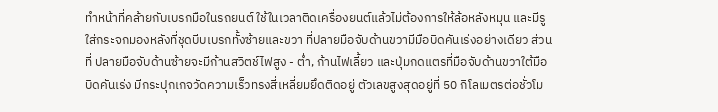ทำหน้าที่คล้ายกับเบรกมือในรถยนต์ ใช้ในเวลาติดเครื่องยนต์แล้วไม่ต้องการให้ล้อหลังหมุน และมีรูใส่กระจกมองหลังที่ชุดบีบเบรกทั้งซ้ายและขวา ที่ปลายมือจับด้านขวามีมือบิดคันเร่งอย่างเดียว ส่วนที่ ปลายมือจับด้านซ้ายจะมีก้านสวิตช์ไฟสูง - ต่ำ, ก้านไฟเลี้ยว และปุ่มกดแตรที่มือจับด้านขวาใต้มือบิดคันเร่ง มีกระปุกเกจวัดความเร็วทรงสี่เหลี่ยมยึดติดอยู่ ตัวเลขสูงสุดอยู่ที่ 50 กิโลเมตรต่อชั่วโม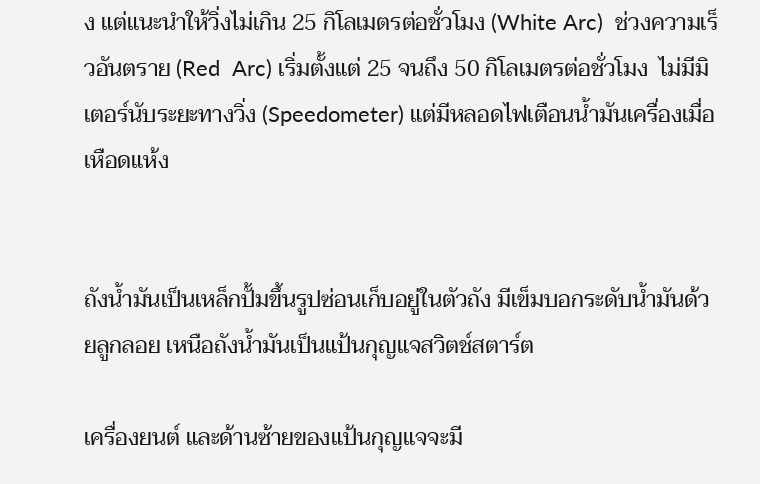ง แต่แนะนำให้วิ่งไม่เกิน 25 กิโลเมตรต่อชั่วโมง (White Arc)  ช่วงความเร็วอันตราย (Red  Arc) เริ่มตั้งแต่ 25 จนถึง 50 กิโลเมตรต่อชั่วโมง  ไม่มีมิเตอร์นับระยะทางวิ่ง (Speedometer) แต่มีหลอดไฟเตือนน้ำมันเครื่องเมื่อเหือดแห้ง


ถังน้ำมันเป็นเหล็กปั้มขึ้นรูปซ่อนเก็บอยู่ในตัวถัง มีเข็มบอกระดับน้ำมันด้วยลูกลอย เหนือถังน้ำมันเป็นแป้นกุญแจสวิตช์สตาร์ต

เครื่องยนต์ และด้านซ้ายของแป้นกุญแจจะมี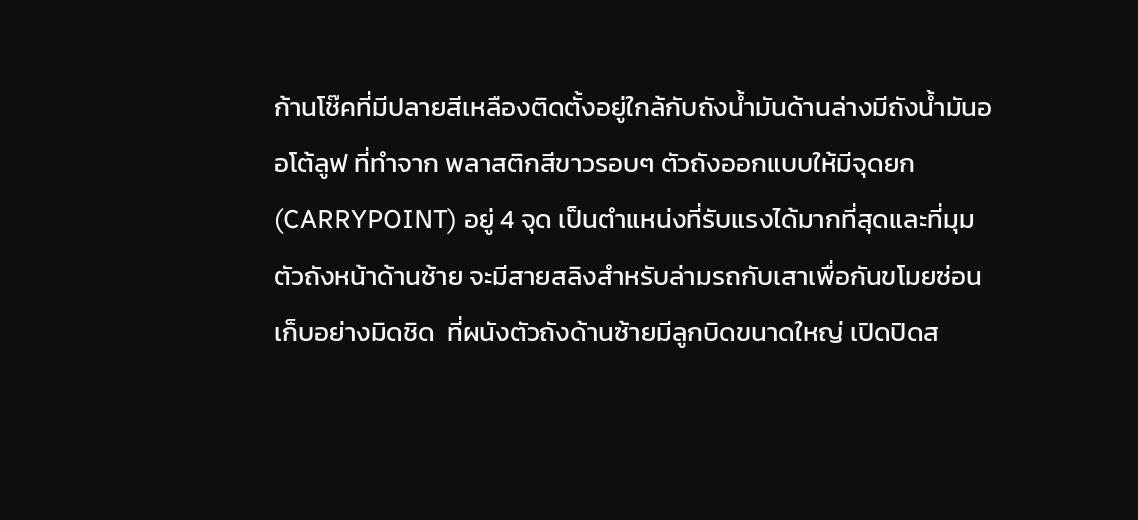ก้านโช๊คที่มีปลายสีเหลืองติดตั้งอยู่ใกล้กับถังน้ำมันด้านล่างมีถังน้ำมันออโต้ลูฟ ที่ทำจาก พลาสติกสีขาวรอบๆ ตัวถังออกแบบให้มีจุดยก (CARRYPOINT) อยู่ 4 จุด เป็นตำแหน่งที่รับแรงได้มากที่สุดและที่มุม ตัวถังหน้าด้านซ้าย จะมีสายสลิงสำหรับล่ามรถกับเสาเพื่อกันขโมยซ่อนเก็บอย่างมิดชิด  ที่ผนังตัวถังด้านซ้ายมีลูกบิดขนาดใหญ่ เปิดปิดส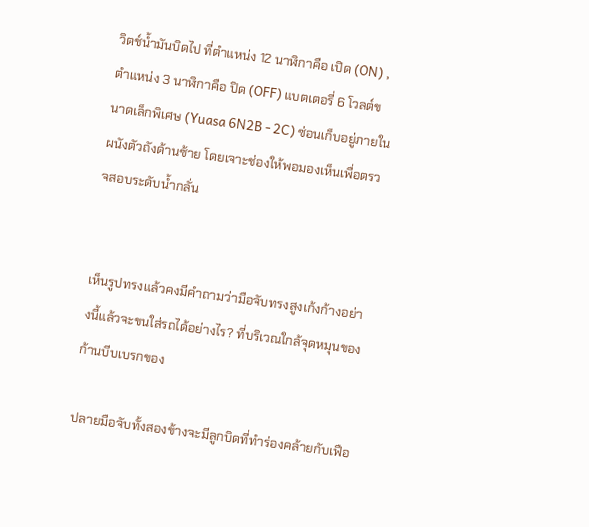วิตช์น้ำมันบิดไป ที่ตำแหน่ง 12 นาฬิกาคือ เปิด (ON) , ตำแหน่ง 3 นาฬิกาคือ ปิด (OFF) แบตเตอรี่ 6 โวลต์ขนาดเล็กพิเศษ (Yuasa 6N2B - 2C) ซ่อนเก็บอยู่ภายในผนังตัวถังด้านซ้าย โดยเจาะช่องให้พอมองเห็นเพื่อตรวจสอบระดับน้ำกลั่น


เห็นรูปทรงแล้วคงมีคำถามว่ามือจับทรงสูงเก้งก้างอย่างนี้แล้วจะขนใส่รถได้อย่างไร? ที่บริเวณใกล้จุดหมุนของก้านบีบเบรกของ

ปลายมือจับทั้งสองข้างจะมีลูกบิดที่ทำร่องคล้ายกับเฟือ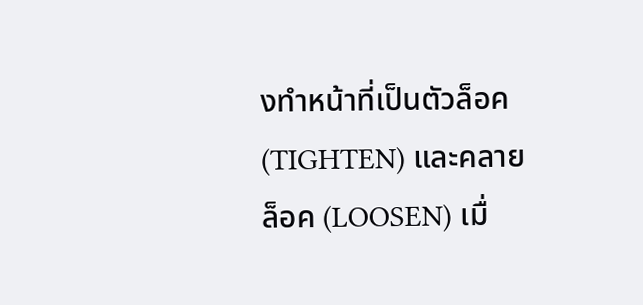งทำหน้าที่เป็นตัวล็อค (TIGHTEN) และคลายล็อค (LOOSEN) เมื่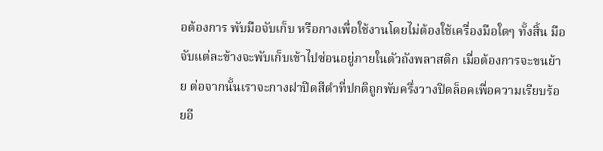อต้องการ พับมือจับเก็บ หรือกางเพื่อใช้งานโดยไม่ต้องใช้เครื่องมือใดๆ ทั้งสิ้น มือจับแต่ละข้างจะพับเก็บเข้าไปซ่อนอยู่ภายในตัวถังพลาสติก เมื่อต้องการจะขนย้าย ต่อจากนั้นเราจะกางฝาปิดสีดำที่ปกติถูกพับครึ่งวางปิดล็อคเพื่อความเรียบร้อยอี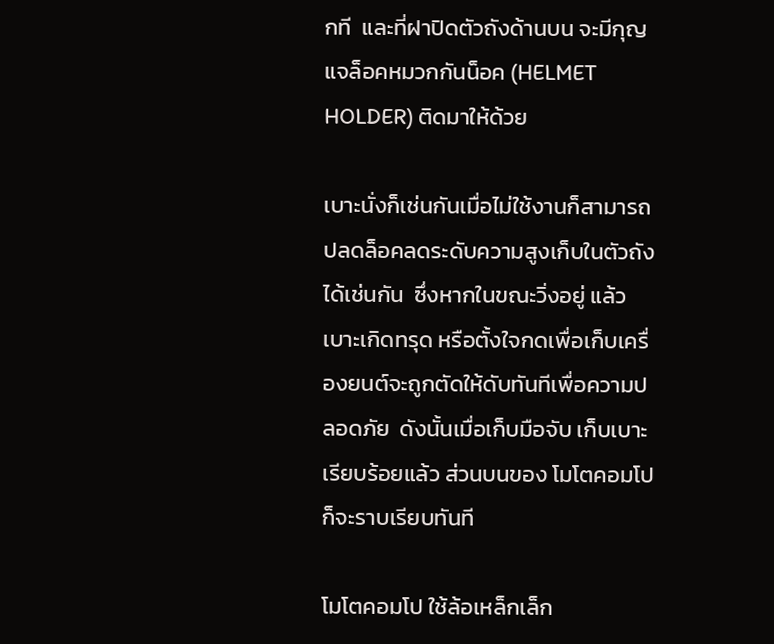กที  และที่ฝาปิดตัวถังด้านบน จะมีกุญแจล็อคหมวกกันน็อค (HELMET  HOLDER) ติดมาให้ด้วย

เบาะนั่งก็เช่นกันเมื่อไม่ใช้งานก็สามารถปลดล็อคลดระดับความสูงเก็บในตัวถังได้เช่นกัน  ซึ่งหากในขณะวิ่งอยู่ แล้วเบาะเกิดทรุด หรือตั้งใจกดเพื่อเก็บเครื่องยนต์จะถูกตัดให้ดับทันทีเพื่อความปลอดภัย  ดังนั้นเมื่อเก็บมือจับ เก็บเบาะเรียบร้อยแล้ว ส่วนบนของ โมโตคอมโป ก็จะราบเรียบทันที

โมโตคอมโป ใช้ล้อเหล็กเล็ก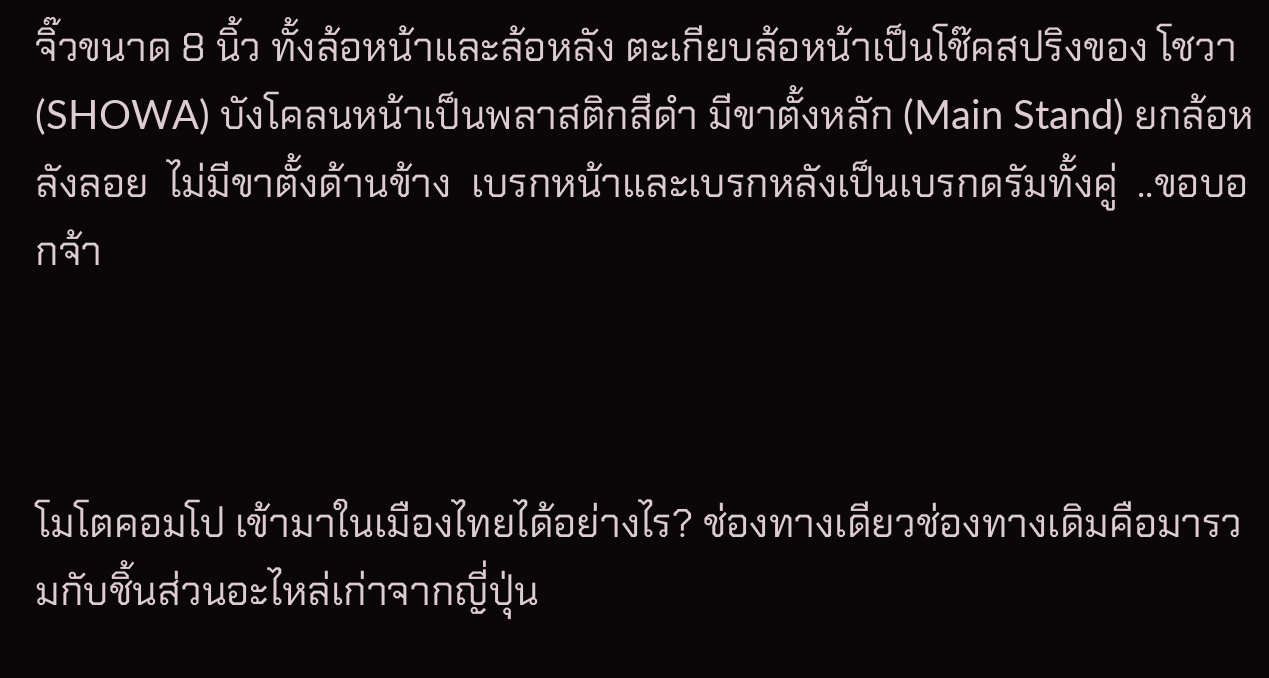จิ๊วขนาด 8 นิ้ว ทั้งล้อหน้าและล้อหลัง ตะเกียบล้อหน้าเป็นโช๊คสปริงของ โชวา (SHOWA) บังโคลนหน้าเป็นพลาสติกสีดำ มีขาตั้งหลัก (Main Stand) ยกล้อหลังลอย  ไม่มีขาตั้งด้านข้าง  เบรกหน้าและเบรกหลังเป็นเบรกดรัมทั้งคู่  ..ขอบอกจ้า



โมโตคอมโป เข้ามาในเมืองไทยได้อย่างไร? ช่องทางเดียวช่องทางเดิมคือมารวมกับชิ้นส่วนอะไหล่เก่าจากญี่ปุ่น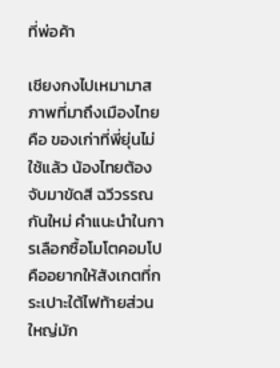ที่พ่อค้า

เชียงกงไปเหมามาสภาพที่มาถึงเมืองไทยคือ ของเก่าที่พี่ยุ่นไม่ใช้แล้ว น้องไทยต้องจับมาขัดสี ฉวีวรรณ กันใหม่ คำแนะนำในการเลือกซื้อโมโตคอมโปคืออยากให้สังเกตที่กระเปาะใต้ไฟท้ายส่วนใหญ่มัก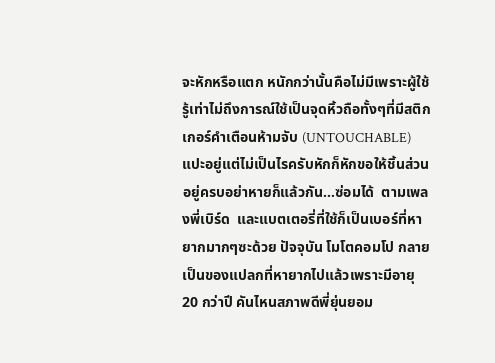จะหักหรือแตก หนักกว่านั้นคือไม่มีเพราะผู้ใช้รู้เท่าไม่ถึงการณ์ใช้เป็นจุดหิ้วถือทั้งๆที่มีสติกเกอร์คำเตือนห้ามจับ (UNTOUCHABLE) แปะอยู่แต่ไม่เป็นไรครับหักก็หักขอให้ชิ้นส่วน อยู่ครบอย่าหายก็แล้วกัน…ซ่อมได้  ตามเพลงพี่เบิร์ด  และแบตเตอรี่ที่ใช้ก็เป็นเบอร์ที่หายากมากๆซะด้วย ปัจจุบัน โมโตคอมโป กลายเป็นของแปลกที่หายากไปแล้วเพราะมีอายุ 20 กว่าปี คันไหนสภาพดีพี่ยุ่นยอม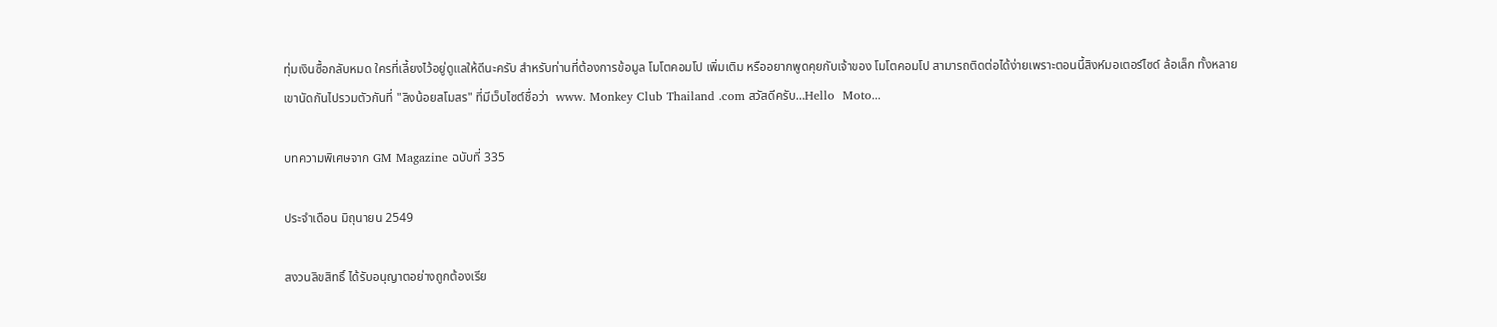ทุ่มเงินซื้อกลับหมด ใครที่เลี้ยงไว้อยู่ดูแลให้ดีนะครับ สำหรับท่านที่ต้องการข้อมูล โมโตคอมโป เพิ่มเติม หรืออยากพูดคุยกับเจ้าของ โมโตคอมโป สามารถติดต่อได้ง่ายเพราะตอนนี้สิงห์มอเตอร์ไซด์ ล้อเล็ก ทั้งหลายเขานัดกันไปรวมตัวกันที่ "ลิงน้อยสโมสร" ที่มีเว็บไซต์ชื่อว่า  www. Monkey Club Thailand .com สวัสดีครับ…Hello  Moto...

บทความพิเศษจาก GM Magazine ฉบับที่ 335

ประจำเดือน มิถุนายน 2549

สงวนลิขสิทธิ์ ได้รับอนุญาตอย่างถูกต้องเรีย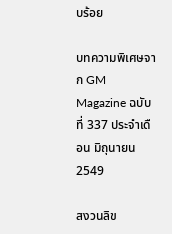บร้อย

บทความพิเศษจาก GM Magazine ฉบับที่ 337 ประจำเดือน มิถุนายน 2549

สงวนลิข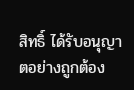สิทธิ์ ได้รับอนุญาตอย่างถูกต้อง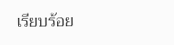เรียบร้อย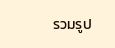รวมรูป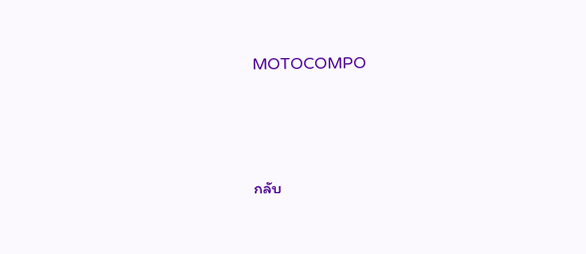MOTOCOMPO





กลับ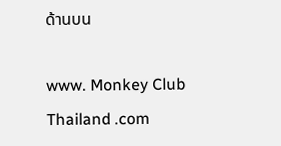ด้านบน

www. Monkey Club Thailand .com